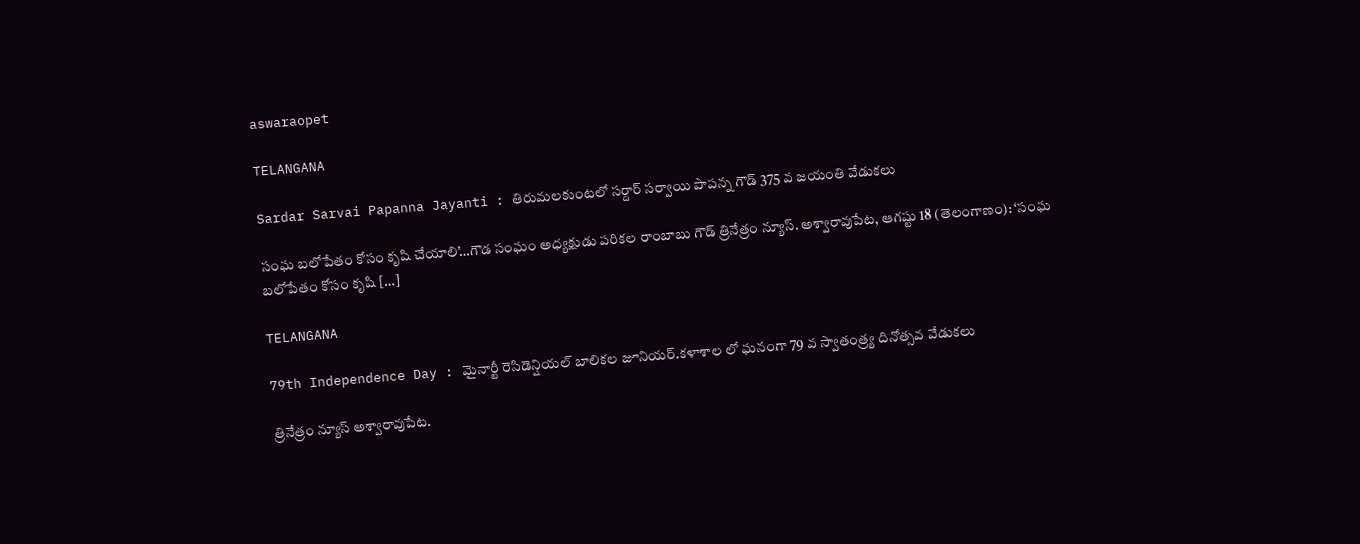aswaraopet

TELANGANA

Sardar Sarvai Papanna Jayanti : తిరుమలకుంటలో సర్దార్ సర్వాయి పాపన్న గౌడ్ 375 వ జయంతి వేడుకలు

సంఘ బలోపేతం కోసం కృషి చేయాలి’…గౌడ సంఘం అధ్యక్షుడు పరికల రాంబాబు గౌడ్ త్రినేత్రం న్యూస్. అశ్వారావుపేట, ఆగష్టు 18 (తెలంగాణం): ‘సంఘ బలోపేతం కోసం కృషి […]

TELANGANA

79th Independence Day : మైనార్టీ రెసిడెన్షియల్ బాలికల జూనియర్.కళాశాల లో ఘనంగా 79 వ స్వాతంత్ర్య దినోత్సవ వేడుకలు

త్రినేత్రం న్యూస్ అశ్వారావుపేట.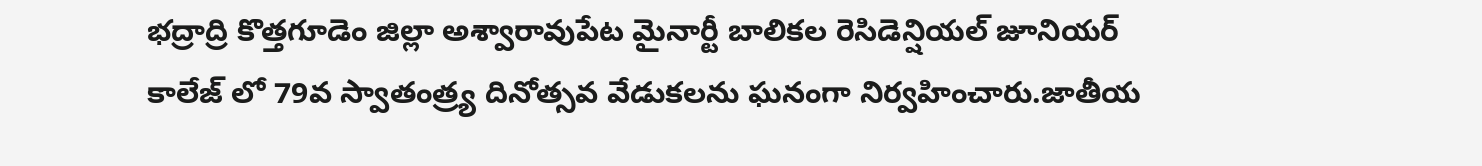భద్రాద్రి కొత్తగూడెం జిల్లా అశ్వారావుపేట మైనార్టీ బాలికల రెసిడెన్షియల్ జూనియర్ కాలేజ్ లో 79వ స్వాతంత్ర్య దినోత్సవ వేడుకలను ఘనంగా నిర్వహించారు.జాతీయ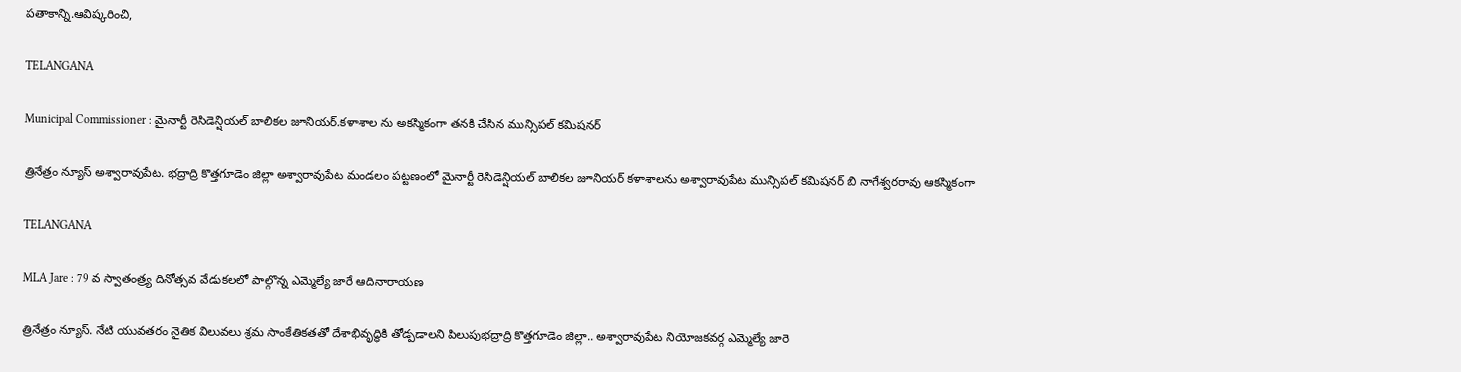పతాకాన్ని.ఆవిష్కరించి,

TELANGANA

Municipal Commissioner : మైనార్టీ రెసిడెన్షియల్ బాలికల జూనియర్.కళాశాల ను అకస్మికంగా తనకి చేసిన మున్సిపల్ కమిషనర్

త్రినేత్రం న్యూస్ అశ్వారావుపేట. భద్రాద్రి కొత్తగూడెం జిల్లా అశ్వారావుపేట మండలం పట్టణంలో మైనార్టీ రెసిడెన్షియల్ బాలికల జూనియర్ కళాశాలను అశ్వారావుపేట మున్సిపల్ కమిషనర్ బి నాగేశ్వరరావు ఆకస్మికంగా

TELANGANA

MLA Jare : 79 వ స్వాతంత్ర్య దినోత్సవ వేడుకలలో పాల్గొన్న ఎమ్మెల్యే జారే ఆదినారాయణ

త్రినేత్రం న్యూస్. నేటి యువతరం నైతిక విలువలు శ్రమ సాంకేతికతతో దేశాభివృద్ధికి తోడ్పడాలని పిలుపుభద్రాద్రి కొత్తగూడెం జిల్లా.. అశ్వారావుపేట నియోజకవర్గ ఎమ్మెల్యే జారె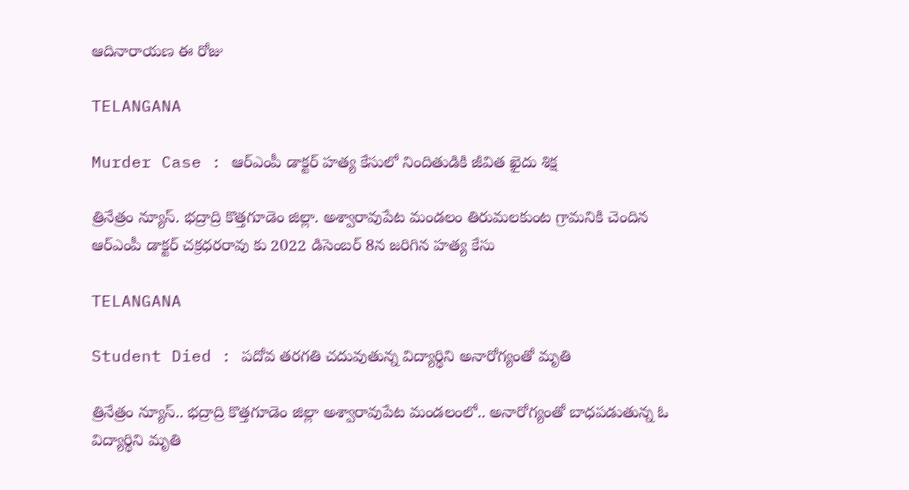ఆదినారాయణ ఈ రోజు

TELANGANA

Murder Case : ఆర్ఎంపీ డాక్టర్ హత్య కేసులో నిందితుడికి జీవిత ఖైదు శిక్ష

త్రినేత్రం న్యూస్. భద్రాద్రి కొత్తగూడెం జిల్లా. అశ్వారావుపేట మండలం తిరుమలకుంట గ్రామనికి చెందిన ఆర్ఎంపీ డాక్టర్ చక్రధరరావు కు 2022 డిసెంబర్ 8న జరిగిన హత్య కేసు

TELANGANA

Student Died : పదోవ తరగతి చదువుతున్న విద్యార్థిని అనారోగ్యంతో మృతి

త్రినేత్రం న్యూస్.. భద్రాద్రి కొత్తగూడెం జిల్లా అశ్వారావుపేట మండలంలో.. అనారోగ్యంతో బాధపడుతున్న ఓ విద్యార్థిని మృతి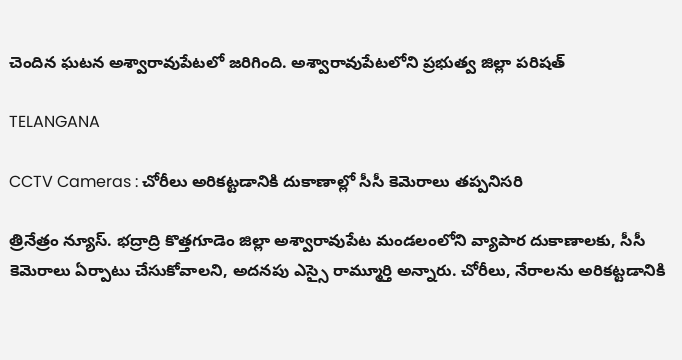చెందిన ఘటన అశ్వారావుపేటలో జరిగింది. అశ్వారావుపేటలోని ప్రభుత్వ జిల్లా పరిషత్

TELANGANA

CCTV Cameras : చోరీలు అరికట్టడానికి దుకాణాల్లో సీసీ కెమెరాలు తప్పనిసరి

త్రినేత్రం న్యూస్. భద్రాద్రి కొత్తగూడెం జిల్లా అశ్వారావుపేట మండలంలోని వ్యాపార దుకాణాలకు, సీసీ కెమెరాలు ఏర్పాటు చేసుకోవాలని, అదనపు ఎస్సై రామ్మూర్తి అన్నారు. చోరీలు, నేరాలను అరికట్టడానికి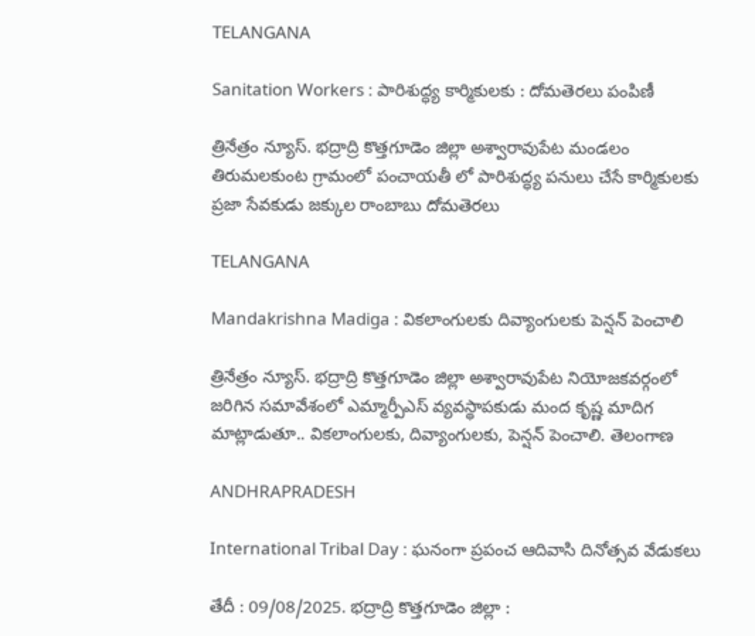TELANGANA

Sanitation Workers : పారిశుద్ధ్య కార్మికులకు : దోమతెరలు పంపిణీ

త్రినేత్రం న్యూస్. భద్రాద్రి కొత్తగూడెం జిల్లా అశ్వారావుపేట మండలం తిరుమలకుంట గ్రామంలో పంచాయతీ లో పారిశుద్ధ్య పనులు చేసే కార్మికులకు ప్రజా సేవకుడు జక్కుల రాంబాబు దోమతెరలు

TELANGANA

Mandakrishna Madiga : వికలాంగులకు దివ్యాంగులకు పెన్షన్ పెంచాలి

త్రినేత్రం న్యూస్. భద్రాద్రి కొత్తగూడెం జిల్లా అశ్వారావుపేట నియోజకవర్గంలో జరిగిన సమావేశంలో ఎమ్మార్పీఎస్ వ్యవస్థాపకుడు మంద కృష్ణ మాదిగ మాట్లాడుతూ.. వికలాంగులకు, దివ్యాంగులకు, పెన్షన్ పెంచాలి. తెలంగాణ

ANDHRAPRADESH

International Tribal Day : ఘనంగా ప్రపంచ ఆదివాసి దినోత్సవ వేడుకలు

తేదీ : 09/08/2025. భద్రాద్రి కొత్తగూడెం జిల్లా :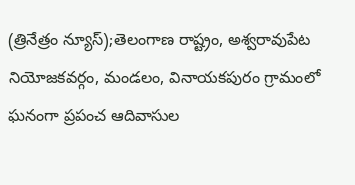(త్రినేత్రం న్యూస్);తెలంగాణ రాష్ట్రం, అశ్వరావుపేట నియోజకవర్గం, మండలం, వినాయకపురం గ్రామంలో ఘనంగా ప్రపంచ ఆదివాసుల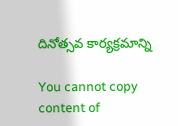దినోత్సవ కార్యక్రమాన్ని

You cannot copy content of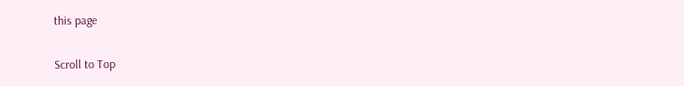this page

Scroll to Top